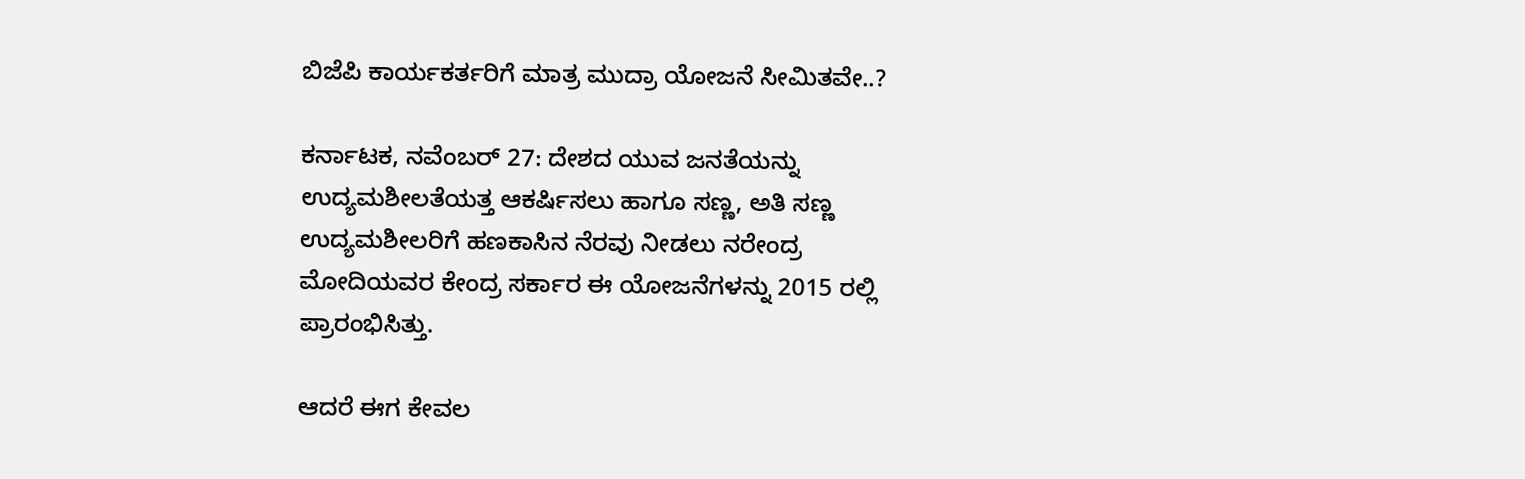ಬಿಜೆಪಿ ಕಾರ್ಯಕರ್ತರಿಗೆ ಮಾತ್ರ ಮುದ್ರಾ ಯೋಜನೆ ಸೀಮಿತವೇ..?

ಕರ್ನಾಟಕ, ನವೆಂಬರ್ 27: ದೇಶದ ಯುವ ಜನತೆಯನ್ನು ಉದ್ಯಮಶೀಲತೆಯತ್ತ ಆಕರ್ಷಿಸಲು ಹಾಗೂ ಸಣ್ಣ, ಅತಿ ಸಣ್ಣ ಉದ್ಯಮಶೀಲರಿಗೆ ಹಣಕಾಸಿನ ನೆರವು ನೀಡಲು ನರೇಂದ್ರ ಮೋದಿಯವರ ಕೇಂದ್ರ ಸರ್ಕಾರ ಈ ಯೋಜನೆಗಳನ್ನು 2015 ರಲ್ಲಿ ಪ್ರಾರಂಭಿಸಿತ್ತು.

ಆದರೆ ಈಗ ಕೇವಲ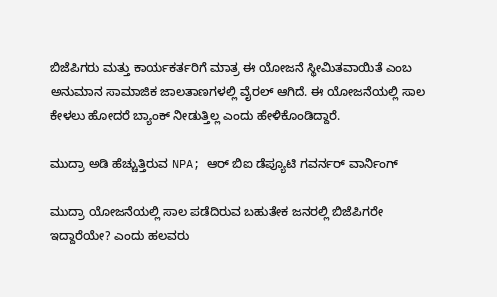ಬಿಜೆಪಿಗರು ಮತ್ತು ಕಾರ್ಯಕರ್ತರಿಗೆ ಮಾತ್ರ ಈ ಯೋಜನೆ ಸ್ಥೀಮಿತವಾಯಿತೆ ಎಂಬ ಅನುಮಾನ ಸಾಮಾಜಿಕ ಜಾಲತಾಣಗಳಲ್ಲಿ ವೈರಲ್ ಆಗಿದೆ. ಈ ಯೋಜನೆಯಲ್ಲಿ ಸಾಲ ಕೇಳಲು ಹೋದರೆ ಬ್ಯಾಂಕ್ ನೀಡುತ್ತಿಲ್ಲ ಎಂದು ಹೇಳಿಕೊಂಡಿದ್ದಾರೆ.

ಮುದ್ರಾ ಅಡಿ ಹೆಚ್ಚುತ್ತಿರುವ NPA; ಆರ್ ಬಿಐ ಡೆಪ್ಯೂಟಿ ಗವರ್ನರ್ ವಾರ್ನಿಂಗ್

ಮುದ್ರಾ ಯೋಜನೆಯಲ್ಲಿ ಸಾಲ ಪಡೆದಿರುವ ಬಹುತೇಕ ಜನರಲ್ಲಿ ಬಿಜೆಪಿಗರೇ ಇದ್ದಾರೆಯೇ? ಎಂದು ಹಲವರು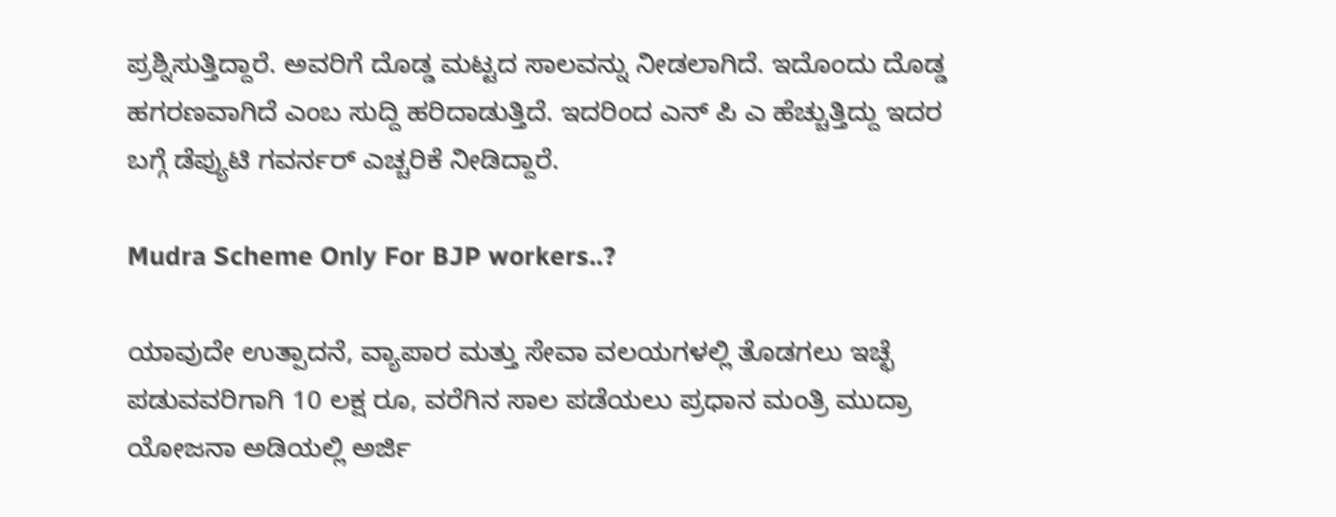ಪ್ರಶ್ನಿಸುತ್ತಿದ್ದಾರೆ. ಅವರಿಗೆ ದೊಡ್ಡ ಮಟ್ಟದ ಸಾಲವನ್ನು ನೀಡಲಾಗಿದೆ. ಇದೊಂದು ದೊಡ್ಡ ಹಗರಣವಾಗಿದೆ ಎಂಬ ಸುದ್ದಿ ಹರಿದಾಡುತ್ತಿದೆ. ಇದರಿಂದ ಎನ್ ಪಿ ಎ ಹೆಚ್ಚುತ್ತಿದ್ದು ಇದರ ಬಗ್ಗೆ ಡೆಪ್ಯುಟಿ ಗವರ್ನರ್ ಎಚ್ಚರಿಕೆ ನೀಡಿದ್ದಾರೆ.

Mudra Scheme Only For BJP workers..?

ಯಾವುದೇ ಉತ್ಪಾದನೆ, ವ್ಯಾಪಾರ ಮತ್ತು ಸೇವಾ ವಲಯಗಳಲ್ಲಿ ತೊಡಗಲು ಇಚ್ಛೆ ಪಡುವವರಿಗಾಗಿ 10 ಲಕ್ಷ ರೂ, ವರೆಗಿನ ಸಾಲ ಪಡೆಯಲು ಪ್ರಧಾನ ಮಂತ್ರಿ ಮುದ್ರಾ ಯೋಜನಾ ಅಡಿಯಲ್ಲಿ ಅರ್ಜಿ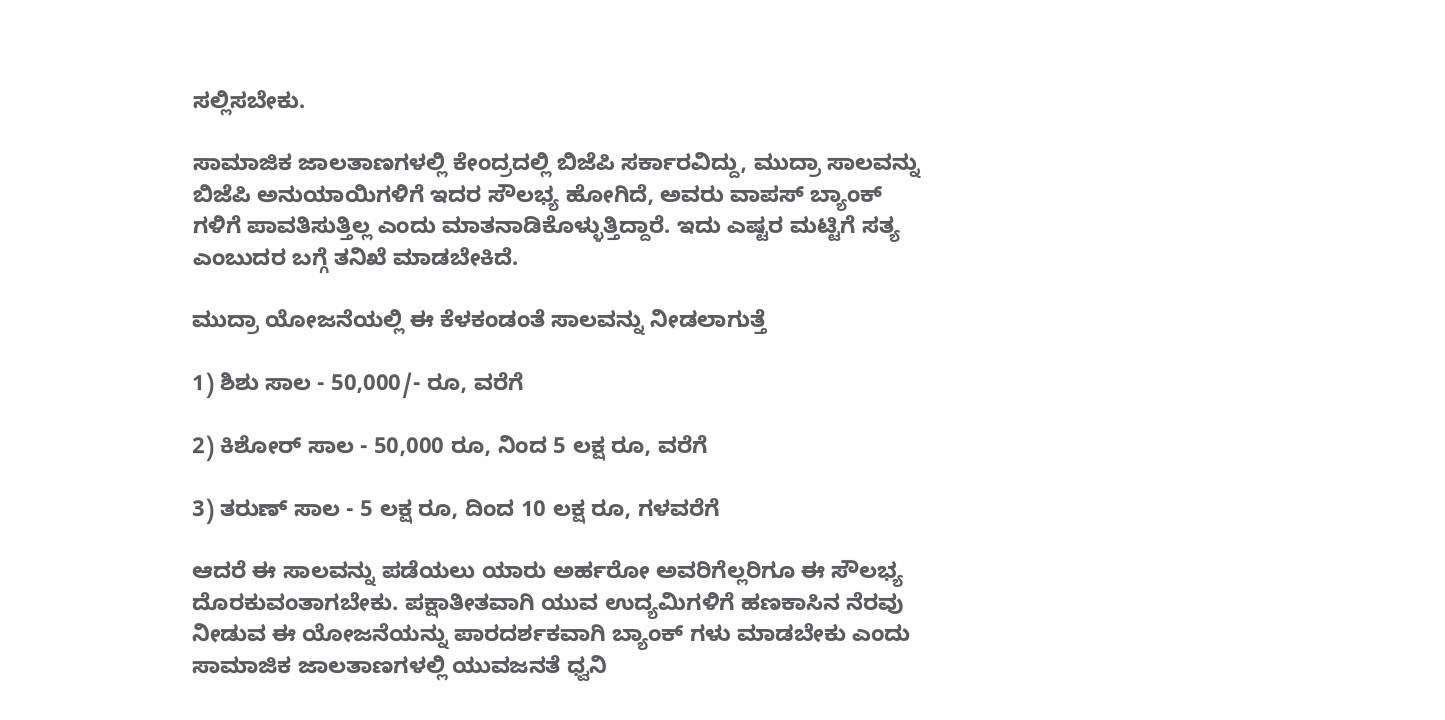ಸಲ್ಲಿಸಬೇಕು.

ಸಾಮಾಜಿಕ ಜಾಲತಾಣಗಳಲ್ಲಿ ಕೇಂದ್ರದಲ್ಲಿ ಬಿಜೆಪಿ ಸರ್ಕಾರವಿದ್ದು, ಮುದ್ರಾ ಸಾಲವನ್ನು ಬಿಜೆಪಿ ಅನುಯಾಯಿಗಳಿಗೆ ಇದರ ಸೌಲಭ್ಯ ಹೋಗಿದೆ, ಅವರು ವಾಪಸ್ ಬ್ಯಾಂಕ್ ಗಳಿಗೆ ಪಾವತಿಸುತ್ತಿಲ್ಲ ಎಂದು ಮಾತನಾಡಿಕೊಳ್ಳುತ್ತಿದ್ದಾರೆ. ಇದು ಎಷ್ಟರ ಮಟ್ಟಿಗೆ ಸತ್ಯ ಎಂಬುದರ ಬಗ್ಗೆ ತನಿಖೆ ಮಾಡಬೇಕಿದೆ.

ಮುದ್ರಾ ಯೋಜನೆಯಲ್ಲಿ ಈ ಕೆಳಕಂಡಂತೆ ಸಾಲವನ್ನು ನೀಡಲಾಗುತ್ತೆ

1) ಶಿಶು ಸಾಲ - 50,000/- ರೂ, ವರೆಗೆ

2) ಕಿಶೋರ್ ಸಾಲ - 50,000 ರೂ, ನಿಂದ 5 ಲಕ್ಷ ರೂ, ವರೆಗೆ

3) ತರುಣ್ ಸಾಲ - 5 ಲಕ್ಷ ರೂ, ದಿಂದ 10 ಲಕ್ಷ ರೂ, ಗಳವರೆಗೆ

ಆದರೆ ಈ ಸಾಲವನ್ನು ಪಡೆಯಲು ಯಾರು ಅರ್ಹರೋ ಅವರಿಗೆಲ್ಲರಿಗೂ ಈ ಸೌಲಭ್ಯ ದೊರಕುವಂತಾಗಬೇಕು. ಪಕ್ಷಾತೀತವಾಗಿ ಯುವ ಉದ್ಯಮಿಗಳಿಗೆ ಹಣಕಾಸಿನ ನೆರವು ನೀಡುವ ಈ ಯೋಜನೆಯನ್ನು ಪಾರದರ್ಶಕವಾಗಿ ಬ್ಯಾಂಕ್ ಗಳು ಮಾಡಬೇಕು ಎಂದು ಸಾಮಾಜಿಕ ಜಾಲತಾಣಗಳಲ್ಲಿ ಯುವಜನತೆ ಧ್ವನಿ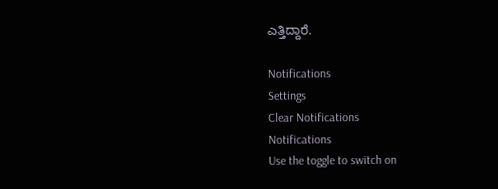ಎತ್ತಿದ್ದಾರೆ.

Notifications
Settings
Clear Notifications
Notifications
Use the toggle to switch on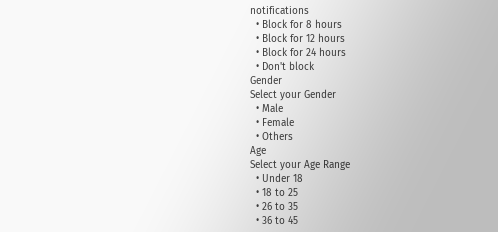notifications
  • Block for 8 hours
  • Block for 12 hours
  • Block for 24 hours
  • Don't block
Gender
Select your Gender
  • Male
  • Female
  • Others
Age
Select your Age Range
  • Under 18
  • 18 to 25
  • 26 to 35
  • 36 to 45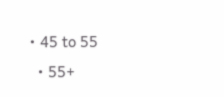• 45 to 55
  • 55+